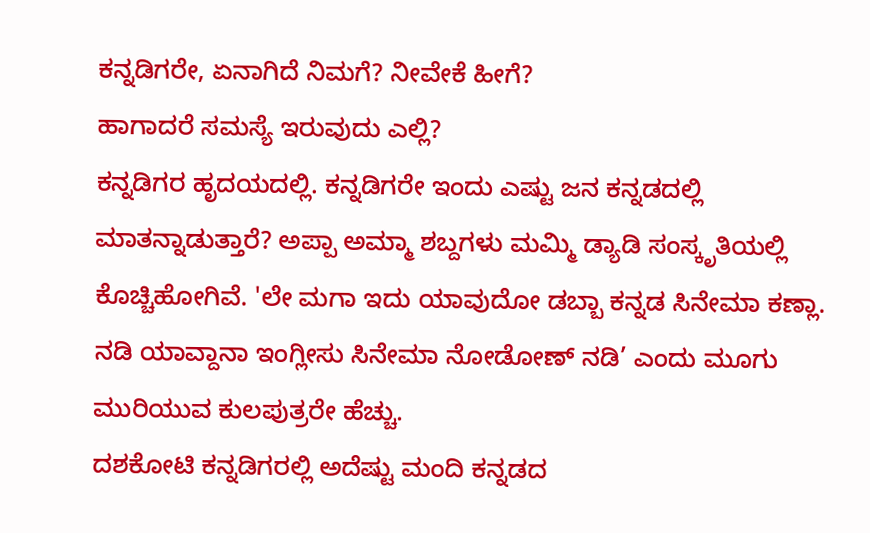ಕನ್ನಡಿಗರೇ, ಏನಾಗಿದೆ ನಿಮಗೆ? ನೀವೇಕೆ ಹೀಗೆ?
ಹಾಗಾದರೆ ಸಮಸ್ಯೆ ಇರುವುದು ಎಲ್ಲಿ?
ಕನ್ನಡಿಗರ ಹೃದಯದಲ್ಲಿ. ಕನ್ನಡಿಗರೇ ಇಂದು ಎಷ್ಟು ಜನ ಕನ್ನಡದಲ್ಲಿ ಮಾತನ್ನಾಡುತ್ತಾರೆ? ಅಪ್ಪಾ ಅಮ್ಮಾ ಶಬ್ದಗಳು ಮಮ್ಮಿ ಡ್ಯಾಡಿ ಸಂಸ್ಕೃತಿಯಲ್ಲಿ ಕೊಚ್ಚಿಹೋಗಿವೆ. 'ಲೇ ಮಗಾ ಇದು ಯಾವುದೋ ಡಬ್ಬಾ ಕನ್ನಡ ಸಿನೇಮಾ ಕಣ್ಲಾ. ನಡಿ ಯಾವ್ದಾನಾ ಇಂಗ್ಲೀಸು ಸಿನೇಮಾ ನೋಡೋಣ್ ನಡಿ’ ಎಂದು ಮೂಗು ಮುರಿಯುವ ಕುಲಪುತ್ರರೇ ಹೆಚ್ಚು.
ದಶಕೋಟಿ ಕನ್ನಡಿಗರಲ್ಲಿ ಅದೆಷ್ಟು ಮಂದಿ ಕನ್ನಡದ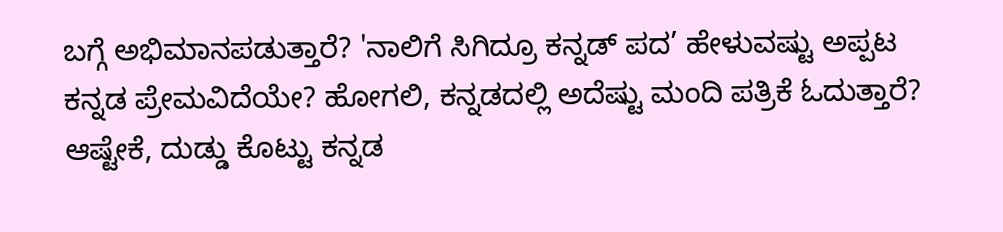ಬಗ್ಗೆ ಅಭಿಮಾನಪಡುತ್ತಾರೆ? 'ನಾಲಿಗೆ ಸಿಗಿದ್ರೂ ಕನ್ನಡ್ ಪದ’ ಹೇಳುವಷ್ಟು ಅಪ್ಪಟ ಕನ್ನಡ ಪ್ರೇಮವಿದೆಯೇ? ಹೋಗಲಿ, ಕನ್ನಡದಲ್ಲಿ ಅದೆಷ್ಟು ಮಂದಿ ಪತ್ರಿಕೆ ಓದುತ್ತಾರೆ? ಆಷ್ಟೇಕೆ, ದುಡ್ಡು ಕೊಟ್ಟು ಕನ್ನಡ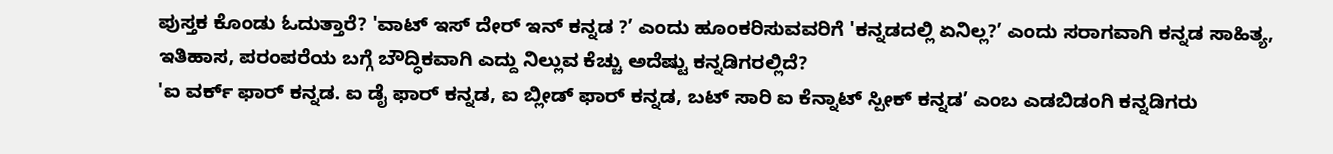ಪುಸ್ತಕ ಕೊಂಡು ಓದುತ್ತಾರೆ? 'ವಾಟ್ ಇಸ್ ದೇರ್ ಇನ್ ಕನ್ನಡ ?’ ಎಂದು ಹೂಂಕರಿಸುವವರಿಗೆ 'ಕನ್ನಡದಲ್ಲಿ ಏನಿಲ್ಲ?’ ಎಂದು ಸರಾಗವಾಗಿ ಕನ್ನಡ ಸಾಹಿತ್ಯ, ಇತಿಹಾಸ, ಪರಂಪರೆಯ ಬಗ್ಗೆ ಬೌದ್ಧಿಕವಾಗಿ ಎದ್ದು ನಿಲ್ಲುವ ಕೆಚ್ಚು ಅದೆಷ್ಟು ಕನ್ನಡಿಗರಲ್ಲಿದೆ?
'ಐ ವರ್ಕ್ ಫಾರ್ ಕನ್ನಡ. ಐ ಡೈ ಫಾರ್ ಕನ್ನಡ, ಐ ಬ್ಲೀಡ್ ಫಾರ್ ಕನ್ನಡ, ಬಟ್ ಸಾರಿ ಐ ಕೆನ್ನಾಟ್ ಸ್ಪೀಕ್ ಕನ್ನಡ’ ಎಂಬ ಎಡಬಿಡಂಗಿ ಕನ್ನಡಿಗರು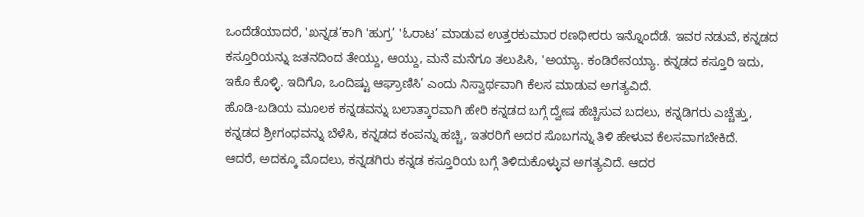ಒಂದೆಡೆಯಾದರೆ, 'ಖನ್ನಡ’ಕಾಗಿ 'ಹುಗ್ರ’ 'ಓರಾಟ’ ಮಾಡುವ ಉತ್ತರಕುಮಾರ ರಣಧೀರರು ಇನ್ನೊಂದೆಡೆ. ಇವರ ನಡುವೆ, ಕನ್ನಡದ ಕಸ್ತೂರಿಯನ್ನು ಜತನದಿಂದ ತೇಯ್ದು, ಆಯ್ದು, ಮನೆ ಮನೆಗೂ ತಲುಪಿಸಿ, 'ಅಯ್ಯಾ. ಕಂಡಿರೇನಯ್ಯಾ. ಕನ್ನಡದ ಕಸ್ತೂರಿ ಇದು, ಇಕೊ ಕೊಳ್ಳಿ. ಇದಿಗೊ, ಒಂದಿಷ್ಟು ಆಘ್ರಾಣಿಸಿ’ ಎಂದು ನಿಸ್ವಾರ್ಥವಾಗಿ ಕೆಲಸ ಮಾಡುವ ಅಗತ್ಯವಿದೆ.
ಹೊಡಿ-ಬಡಿಯ ಮೂಲಕ ಕನ್ನಡವನ್ನು ಬಲಾತ್ಕಾರವಾಗಿ ಹೇರಿ ಕನ್ನಡದ ಬಗ್ಗೆ ದ್ವೇಷ ಹೆಚ್ಚಿಸುವ ಬದಲು, ಕನ್ನಡಿಗರು ಎಚ್ಚೆತ್ತು, ಕನ್ನಡದ ಶ್ರೀಗಂಧವನ್ನು ಬೆಳೆಸಿ, ಕನ್ನಡದ ಕಂಪನ್ನು ಹಚ್ಚಿ, ಇತರರಿಗೆ ಅದರ ಸೊಬಗನ್ನು ತಿಳಿ ಹೇಳುವ ಕೆಲಸವಾಗಬೇಕಿದೆ.
ಆದರೆ, ಅದಕ್ಕೂ ಮೊದಲು, ಕನ್ನಡಗಿರು ಕನ್ನಡ ಕಸ್ತೂರಿಯ ಬಗ್ಗೆ ತಿಳಿದುಕೊಳ್ಳುವ ಅಗತ್ಯವಿದೆ. ಆದರ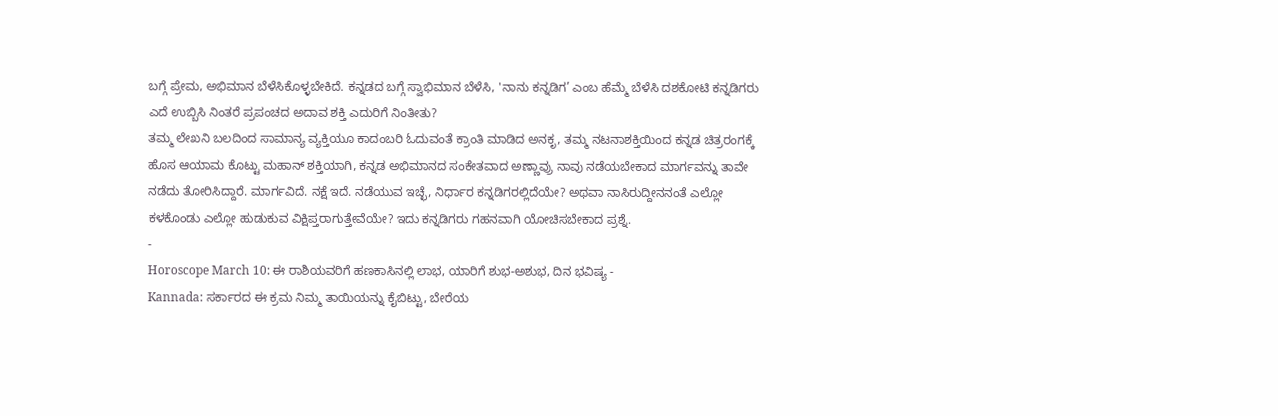ಬಗ್ಗೆ ಪ್ರೇಮ, ಅಭಿಮಾನ ಬೆಳೆಸಿಕೊಳ್ಳಬೇಕಿದೆ. ಕನ್ನಡದ ಬಗ್ಗೆ ಸ್ವಾಭಿಮಾನ ಬೆಳೆಸಿ, 'ನಾನು ಕನ್ನಡಿಗ’ ಎಂಬ ಹೆಮ್ಮೆ ಬೆಳೆಸಿ ದಶಕೋಟಿ ಕನ್ನಡಿಗರು ಎದೆ ಉಬ್ಬಿಸಿ ನಿಂತರೆ ಪ್ರಪಂಚದ ಅದಾವ ಶಕ್ತಿ ಎದುರಿಗೆ ನಿಂತೀತು?
ತಮ್ಮ ಲೇಖನಿ ಬಲದಿಂದ ಸಾಮಾನ್ಯ ವ್ಯಕ್ತಿಯೂ ಕಾದಂಬರಿ ಓದುವಂತೆ ಕ್ರಾಂತಿ ಮಾಡಿದ ಅನಕೃ, ತಮ್ಮ ನಟನಾಶಕ್ತಿಯಿಂದ ಕನ್ನಡ ಚಿತ್ರರಂಗಕ್ಕೆ ಹೊಸ ಆಯಾಮ ಕೊಟ್ಟು ಮಹಾನ್ ಶಕ್ತಿಯಾಗಿ, ಕನ್ನಡ ಅಭಿಮಾನದ ಸಂಕೇತವಾದ ಅಣ್ಣಾವ್ರು ನಾವು ನಡೆಯಬೇಕಾದ ಮಾರ್ಗವನ್ನು ತಾವೇ ನಡೆದು ತೋರಿಸಿದ್ದಾರೆ. ಮಾರ್ಗವಿದೆ. ನಕ್ಷೆ ಇದೆ. ನಡೆಯುವ ಇಚ್ಛೆ, ನಿರ್ಧಾರ ಕನ್ನಡಿಗರಲ್ಲಿದೆಯೇ? ಅಥವಾ ನಾಸಿರುದ್ದೀನನಂತೆ ಎಲ್ಲೋ ಕಳಕೊಂಡು ಎಲ್ಲೋ ಹುಡುಕುವ ವಿಕ್ಷಿಪ್ತರಾಗುತ್ತೇವೆಯೇ? ಇದು ಕನ್ನಡಿಗರು ಗಹನವಾಗಿ ಯೋಚಿಸಬೇಕಾದ ಪ್ರಶ್ನೆ.
-
Horoscope March 10: ಈ ರಾಶಿಯವರಿಗೆ ಹಣಕಾಸಿನಲ್ಲಿ ಲಾಭ, ಯಾರಿಗೆ ಶುಭ-ಅಶುಭ, ದಿನ ಭವಿಷ್ಯ -
Kannada: ಸರ್ಕಾರದ ಈ ಕ್ರಮ ನಿಮ್ಮ ತಾಯಿಯನ್ನು ಕೈಬಿಟ್ಟು, ಬೇರೆಯ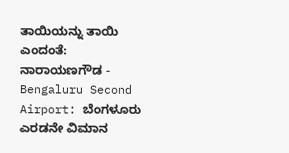ತಾಯಿಯನ್ನು ತಾಯಿ ಎಂದಂತೆ: ನಾರಾಯಣಗೌಡ -
Bengaluru Second Airport: ಬೆಂಗಳೂರು ಎರಡನೇ ವಿಮಾನ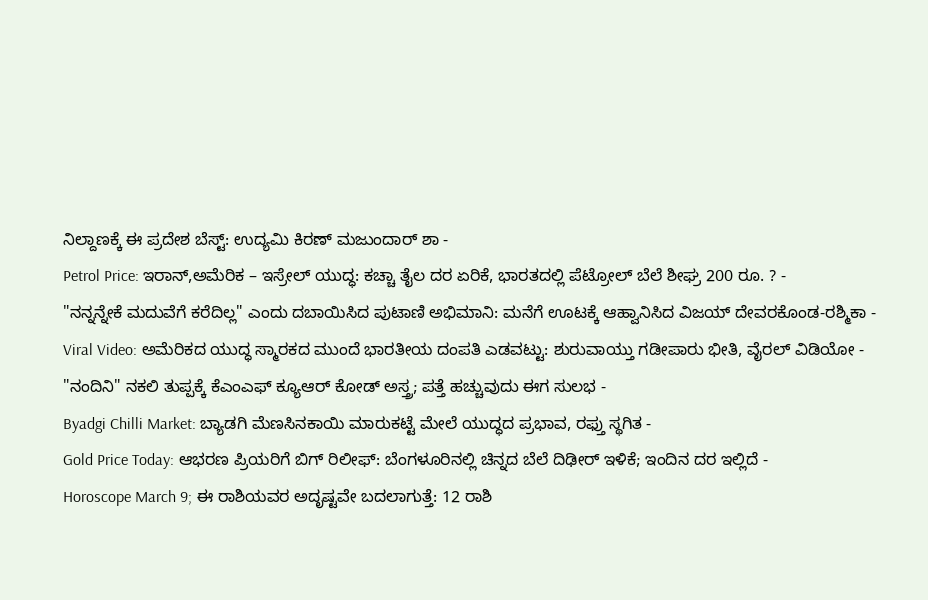ನಿಲ್ದಾಣಕ್ಕೆ ಈ ಪ್ರದೇಶ ಬೆಸ್ಟ್: ಉದ್ಯಮಿ ಕಿರಣ್ ಮಜುಂದಾರ್ ಶಾ -
Petrol Price: ಇರಾನ್,ಅಮೆರಿಕ – ಇಸ್ರೇಲ್ ಯುದ್ಧ: ಕಚ್ಚಾ ತೈಲ ದರ ಏರಿಕೆ, ಭಾರತದಲ್ಲಿ ಪೆಟ್ರೋಲ್ ಬೆಲೆ ಶೀಘ್ರ 200 ರೂ. ? -
"ನನ್ನನ್ನೇಕೆ ಮದುವೆಗೆ ಕರೆದಿಲ್ಲ" ಎಂದು ದಬಾಯಿಸಿದ ಪುಟಾಣಿ ಅಭಿಮಾನಿ: ಮನೆಗೆ ಊಟಕ್ಕೆ ಆಹ್ವಾನಿಸಿದ ವಿಜಯ್ ದೇವರಕೊಂಡ-ರಶ್ಮಿಕಾ -
Viral Video: ಅಮೆರಿಕದ ಯುದ್ಧ ಸ್ಮಾರಕದ ಮುಂದೆ ಭಾರತೀಯ ದಂಪತಿ ಎಡವಟ್ಟು: ಶುರುವಾಯ್ತು ಗಡೀಪಾರು ಭೀತಿ, ವೈರಲ್ ವಿಡಿಯೋ -
"ನಂದಿನಿ" ನಕಲಿ ತುಪ್ಪಕ್ಕೆ ಕೆಎಂಎಫ್ ಕ್ಯೂಆರ್ ಕೋಡ್ ಅಸ್ತ್ರ; ಪತ್ತೆ ಹಚ್ಚುವುದು ಈಗ ಸುಲಭ -
Byadgi Chilli Market: ಬ್ಯಾಡಗಿ ಮೆಣಸಿನಕಾಯಿ ಮಾರುಕಟ್ಟೆ ಮೇಲೆ ಯುದ್ಧದ ಪ್ರಭಾವ, ರಫ್ತು ಸ್ಥಗಿತ -
Gold Price Today: ಆಭರಣ ಪ್ರಿಯರಿಗೆ ಬಿಗ್ ರಿಲೀಫ್: ಬೆಂಗಳೂರಿನಲ್ಲಿ ಚಿನ್ನದ ಬೆಲೆ ದಿಢೀರ್ ಇಳಿಕೆ; ಇಂದಿನ ದರ ಇಲ್ಲಿದೆ -
Horoscope March 9; ಈ ರಾಶಿಯವರ ಅದೃಷ್ಟವೇ ಬದಲಾಗುತ್ತೆ: 12 ರಾಶಿ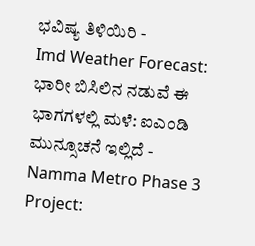ಭವಿಷ್ಯ ತಿಳಿಯಿರಿ -
Imd Weather Forecast: ಭಾರೀ ಬಿಸಿಲಿನ ನಡುವೆ ಈ ಭಾಗಗಳಲ್ಲಿ ಮಳೆ: ಐಎಂಡಿ ಮುನ್ಸೂಚನೆ ಇಲ್ಲಿದೆ -
Namma Metro Phase 3 Project: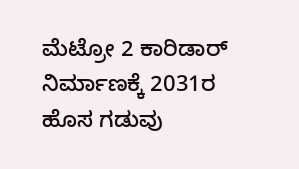ಮೆಟ್ರೋ 2 ಕಾರಿಡಾರ್ ನಿರ್ಮಾಣಕ್ಕೆ 2031ರ ಹೊಸ ಗಡುವು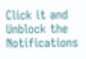Click it and Unblock the Notifications